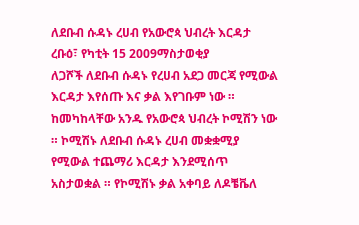ለደቡብ ሱዳኑ ረሀብ የአውሮጳ ህብረት እርዳታ
ረቡዕ፣ የካቲት 15 2009ማስታወቂያ
ለጋሾች ለደቡብ ሱዳኑ የረሀብ አደጋ መርጃ የሚውል እርዳታ እየሰጡ እና ቃል እየገቡም ነው ። ከመካከላቸው አንዱ የአውሮጳ ህብረት ኮሚሽን ነው ። ኮሚሽኑ ለደቡብ ሱዳኑ ረሀብ መቋቋሚያ የሚውል ተጨማሪ እርዳታ እንደሚሰጥ አስታወቋል ። የኮሚሽኑ ቃል አቀባይ ለዶቼቬለ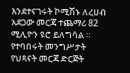እንደተናገሩት ኮሚሽኑ ለረሀብ አደጋው መርጃ ተጨማሪ 82 ሚሊዮን ዩሮ ይለግሳል ። የተባበሩት መንግሥታት የህጻናት መርጃ ድርጅት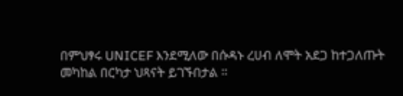በምህፃሩ UNICEF እንደሚለው በሱዳኑ ረሀብ ለሞት አደጋ ከተጋለጡት መካከል በርካታ ህጻናት ይገኙበታል ።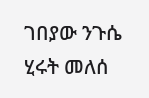ገበያው ንጉሴ
ሂሩት መለሰ